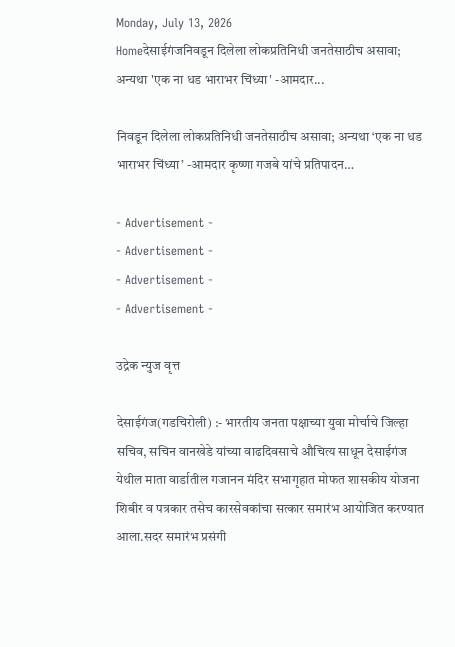Monday, July 13, 2026
Homeदेसाईगंजनिवडून दिलेला लोकप्रतिनिधी जनतेसाठीच असावा; अन्यथा 'एक ना धड भाराभर चिंध्या' -आमदार...

निवडून दिलेला लोकप्रतिनिधी जनतेसाठीच असावा; अन्यथा ‘एक ना धड भाराभर चिंध्या’ -आमदार कृष्णा गजबे यांचे प्रतिपादन…

- Advertisement -
- Advertisement -
- Advertisement -
- Advertisement -

उद्रेक न्युज वृत्त

देसाईगंज(गडचिरोली) :- भारतीय जनता पक्षाच्या युवा मोर्चाचे जिल्हा सचिव, सचिन वानखेडे यांच्या वाढदिवसाचे औचित्य साधून देसाईगंज येथील माता वार्डातील गजानन मंदिर सभागृहात मोफत शासकीय योजना शिबीर व पत्रकार तसेच कारसेवकांचा सत्कार समारंभ आयोजित करण्यात आला.सदर समारंभ प्रसंगी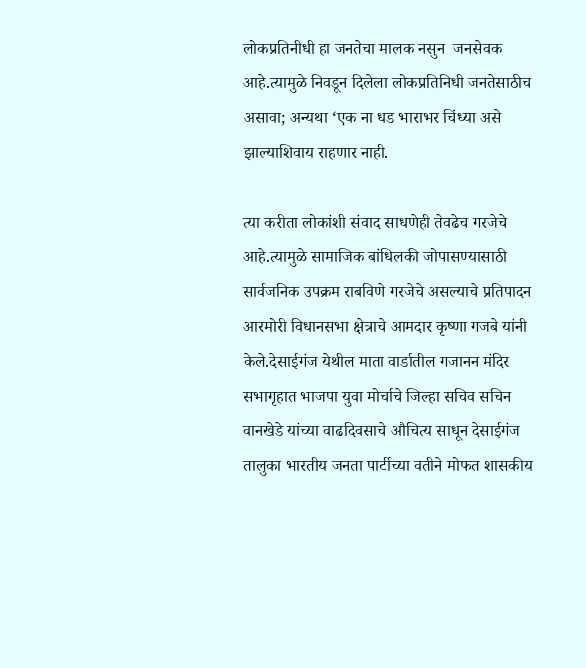लोकप्रतिनीधी हा जनतेचा मालक नसुन  जनसेवक आहे.त्यामुळे निवडून दिलेला लोकप्रतिनिधी जनतेसाठीच असावा; अन्यथा ‘एक ना धड भाराभर चिंध्या असे झाल्याशिवाय राहणार नाही.

त्या करीता लोकांशी संवाद साधणेही तेवढेच गरजेचे आहे.त्यामुळे सामाजिक बांधिलकी जोपासण्यासाठी सार्वजनिक उपक्रम राबविणे गरजेचे असल्याचे प्रतिपादन आरमोरी विधानसभा क्षेत्राचे आमदार कृष्णा गजबे यांनी केले.देसाईगंज येथील माता वार्डातील गजानन मंदिर सभागृहात भाजपा युवा मोर्चाचे जिल्हा सचिव सचिन वानखेडे यांच्या वाढदिवसाचे औचित्य साधून देसाईगंज तालुका भारतीय जनता पार्टीच्या वतीने मोफत शासकीय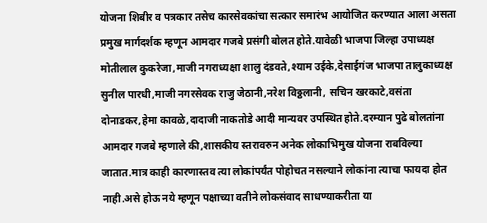योजना शिबीर व पत्रकार तसेच कारसेवकांचा सत्कार समारंभ आयोजित करण्यात आला असता प्रमुख मार्गदर्शक म्हणून आमदार गजबे प्रसंगी बोलत होते.यावेळी भाजपा जिल्हा उपाध्यक्ष मोतीलाल कुकरेजा,माजी नगराध्यक्षा शालु दंडवते,श्याम उईके,देसाईगंज भाजपा तालुकाध्यक्ष सुनील पारधी,माजी नगरसेवक राजु जेठानी,नरेश विठ्ठलानी, सचिन खरकाटे,वसंता दोनाडकर,हेमा कावळे,दादाजी नाकतोडे आदी मान्यवर उपस्थित होते.दरम्यान पुढे बोलतांना आमदार गजबे म्हणाले की,शासकीय स्तरावरुन अनेक लोकाभिमुख योजना राबविल्या जातात.मात्र काही कारणास्तव त्या लोकांपर्यंत पोहोचत नसल्याने लोकांना त्याचा फायदा होत नाही.असे होऊ नये म्हणून पक्षाच्या वतीने लोकसंवाद साधण्याकरीता या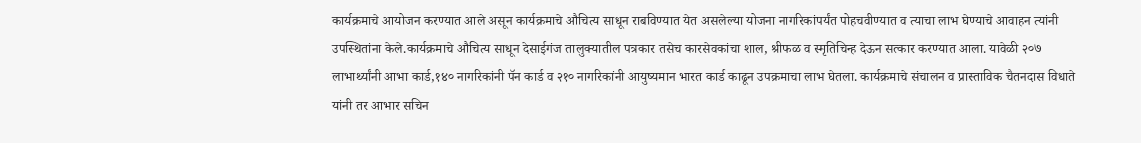कार्यक्रमाचे आयोजन करण्यात आले असून कार्यक्रमाचे औचित्य साधून राबविण्यात येत असलेल्या योजना नागरिकांपर्यंत पोहचवीण्यात व त्याचा लाभ घेण्याचे आवाहन त्यांनी उपस्थितांना केले.कार्यक्रमाचे औचित्य साधून देसाईगंज तालुक्यातील पत्रकार तसेच कारसेवकांचा शाल, श्रीफळ व स्मृतिचिन्ह देऊन सत्कार करण्यात आला. यावेळी २०७ लाभार्थ्यांनी आभा कार्ड,१४० नागरिकांनी पॅन कार्ड व २१० नागरिकांनी आयुष्यमान भारत कार्ड काढून उपक्रमाचा लाभ घेतला. कार्यक्रमाचे संचालन व प्रास्ताविक चैतनदास विधाते यांनी तर आभार सचिन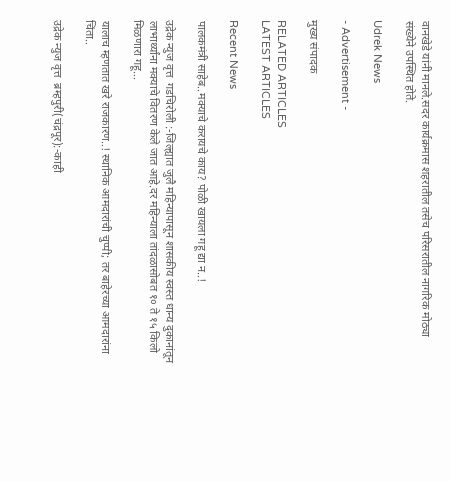वानखेडे यांनी मानले.सदर कार्यक्रमास शहरातील तसेच परिसरातील नागरिक मोठ्या संख्येने उपस्थित होते.

Udrek News

- Advertisement -

मुख्य संपादक

RELATED ARTICLES
LATEST ARTICLES

Recent News

पालकमंत्री साहेब..मक्याचे करायचे काय? पोळी खायला गहू द्या न..!

उद्रेक न्युज वृत्त  गडचिरोली :-जिल्ह्यात जुलै महिन्यापासून शासकीय स्वस्त धान्य दुकानांतून लाभार्थ्यांना मक्याचे वितरण केले जात आहे.दर महिन्याला तांदळासोबत १० ते १५ किलो मिळणारा गहू...

यालाच म्हणतात खरे राजकारण..! स्थानिक आमदारांची चुप्पी; तर बाहेरच्या आमदारांना चिंता..

उद्रेक न्युज वृत्त  ब्रम्हपुरी(चंद्रपूर):-काही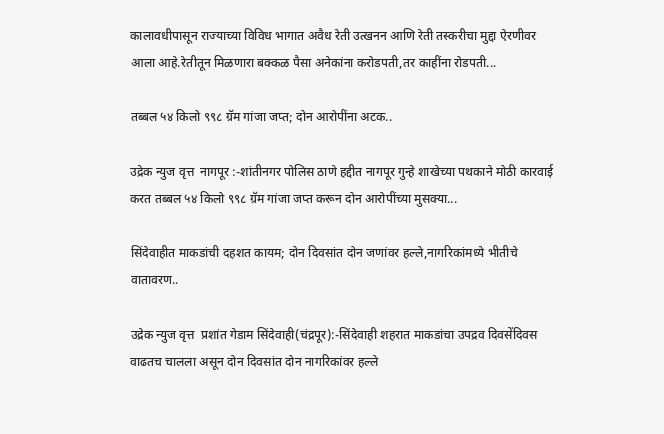कालावधीपासून राज्याच्या विविध भागात अवैध रेती उत्खनन आणि रेती तस्करीचा मुद्दा ऐरणीवर आला आहे.रेतीतून मिळणारा बक्कळ पैसा अनेकांना करोडपती,तर काहींना रोडपती...

तब्बल ५४ किलो ९९८ ग्रॅम गांजा जप्त; दोन आरोपींना अटक..

उद्रेक न्युज वृत्त  नागपूर :-शांतीनगर पोलिस ठाणे हद्दीत नागपूर गुन्हे शाखेच्या पथकाने मोठी कारवाई करत तब्बल ५४ किलो ९९८ ग्रॅम गांजा जप्त करून दोन आरोपींच्या मुसक्या...

सिंदेवाहीत माकडांची दहशत कायम; दोन दिवसांत दोन जणांवर हल्ले,नागरिकांमध्ये भीतीचे वातावरण..

उद्रेक न्युज वृत्त  प्रशांत गेडाम सिंदेवाही(चंद्रपूर):-सिंदेवाही शहरात माकडांचा उपद्रव दिवसेंदिवस वाढतच चालला असून दोन दिवसांत दोन नागरिकांवर हल्ले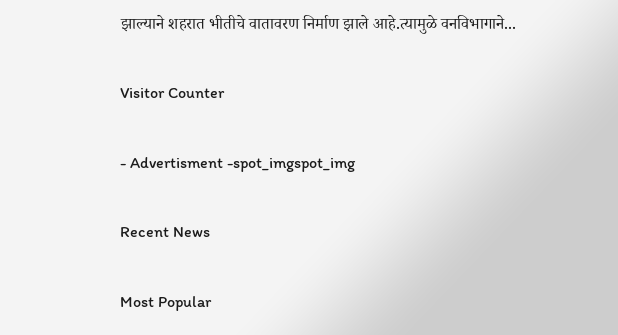झाल्याने शहरात भीतीचे वातावरण निर्माण झाले आहे.त्यामुळे वनविभागाने...

Visitor Counter

- Advertisment -spot_imgspot_img

Recent News

Most Popular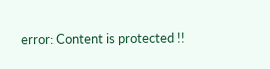error: Content is protected !!